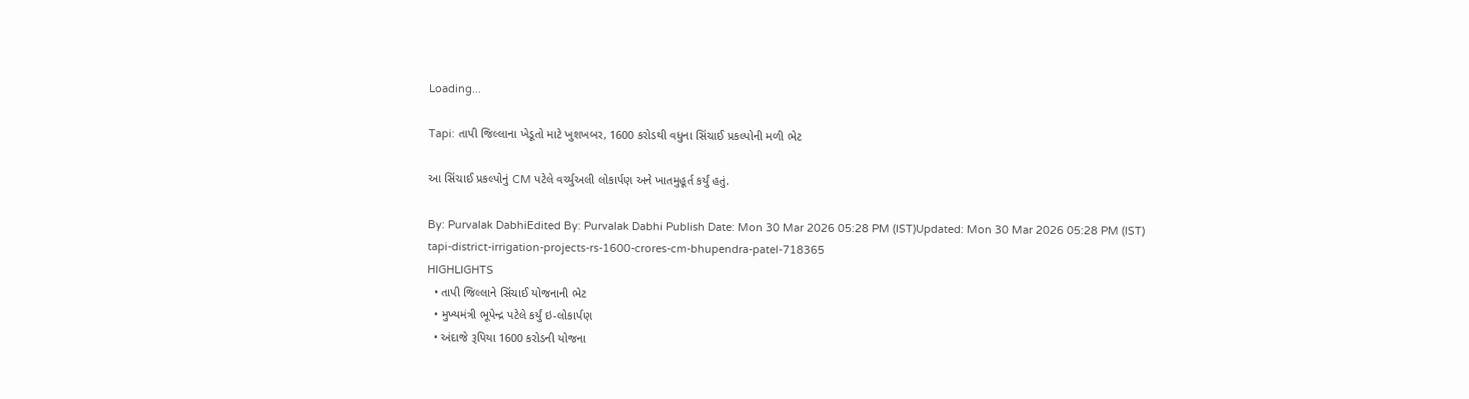Loading...

Tapi: તાપી જિલ્લાના ખેડૂતો માટે ખુશખબર, 1600 કરોડથી વધુના સિંચાઈ પ્રકલ્પોની મળી ભેટ

આ સિંચાઈ પ્રકલ્પોનું CM પટેલે વર્ચ્યુઅલી લોકાર્પણ અને ખાતમુહૂર્ત કર્યું હતું.

By: Purvalak DabhiEdited By: Purvalak Dabhi Publish Date: Mon 30 Mar 2026 05:28 PM (IST)Updated: Mon 30 Mar 2026 05:28 PM (IST)
tapi-district-irrigation-projects-rs-1600-crores-cm-bhupendra-patel-718365
HIGHLIGHTS
  • તાપી જિલ્લાને સિંચાઈ યોજનાની ભેટ
  • મુખ્યમંત્રી ભૂપેન્દ્ર પટેલે કર્યું ઇ-લોકાર્પણ
  • અંદાજે રૂપિયા 1600 કરોડની યોજના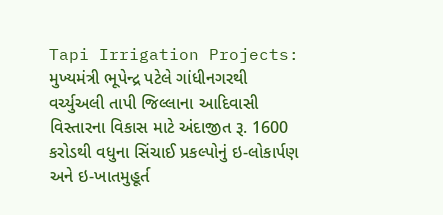Tapi Irrigation Projects: મુખ્યમંત્રી ભૂપેન્દ્ર પટેલે ગાંધીનગરથી વર્ચ્યુઅલી તાપી જિલ્લાના આદિવાસી વિસ્તારના વિકાસ માટે અંદાજીત રૂ. 1600 કરોડથી વધુના સિંચાઈ પ્રકલ્પોનું ઇ-લોકાર્પણ અને ઇ-ખાતમુહૂર્ત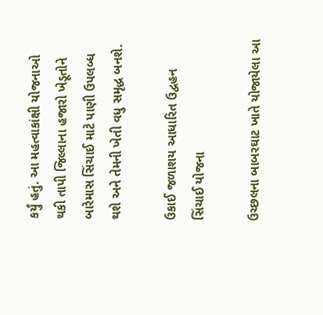કર્યું હતું. આ મહત્વાકાંક્ષી યોજનાઓ થકી તાપી જિલ્લાના હજારો ખેડૂતોને બારેમાસ સિંચાઈ માટે પાણી ઉપલબ્ધ થશે અને તેમની ખેતી વધુ સમૃદ્ધ બનશે.

ઉકાઈ જળાશય આધારિત ઉદ્વહન સિંચાઈ યોજના

ઉચ્છલના બાબરઘાટ ખાતે યોજાયેલા આ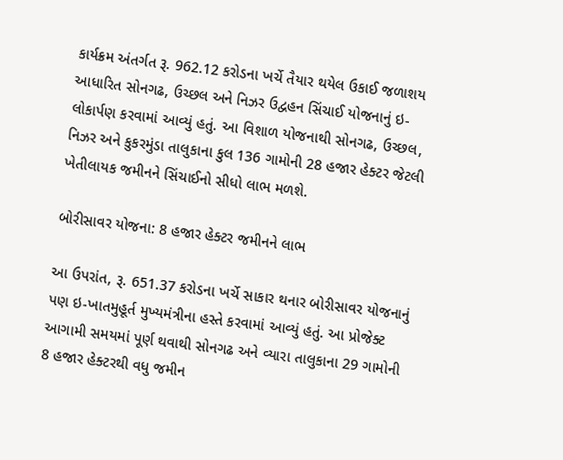કાર્યક્રમ અંતર્ગત રૂ. 962.12 કરોડના ખર્ચે તૈયાર થયેલ ઉકાઈ જળાશય આધારિત સોનગઢ, ઉચ્છલ અને નિઝર ઉદ્વહન સિંચાઈ યોજનાનું ઇ-લોકાર્પણ કરવામાં આવ્યું હતું. આ વિશાળ યોજનાથી સોનગઢ, ઉચ્છલ, નિઝર અને કુકરમુંડા તાલુકાના કુલ 136 ગામોની 28 હજાર હેક્ટર જેટલી ખેતીલાયક જમીનને સિંચાઈનો સીધો લાભ મળશે.

બોરીસાવર યોજના: 8 હજાર હેક્ટર જમીનને લાભ

આ ઉપરાંત, રૂ. 651.37 કરોડના ખર્ચે સાકાર થનાર બોરીસાવર યોજનાનું પણ ઇ-ખાતમુહૂર્ત મુખ્યમંત્રીના હસ્તે કરવામાં આવ્યું હતું. આ પ્રોજેક્ટ આગામી સમયમાં પૂર્ણ થવાથી સોનગઢ અને વ્યારા તાલુકાના 29 ગામોની 8 હજાર હેક્ટરથી વધુ જમીન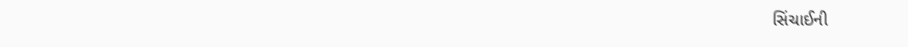સિંચાઈની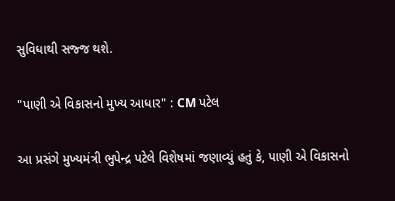સુવિધાથી સજ્જ થશે.

"પાણી એ વિકાસનો મુખ્ય આધાર" : CM પટેલ

આ પ્રસંગે મુખ્યમંત્રી ભુપેન્દ્ર પટેલે વિશેષમાં જણાવ્યું હતું કે, પાણી એ વિકાસનો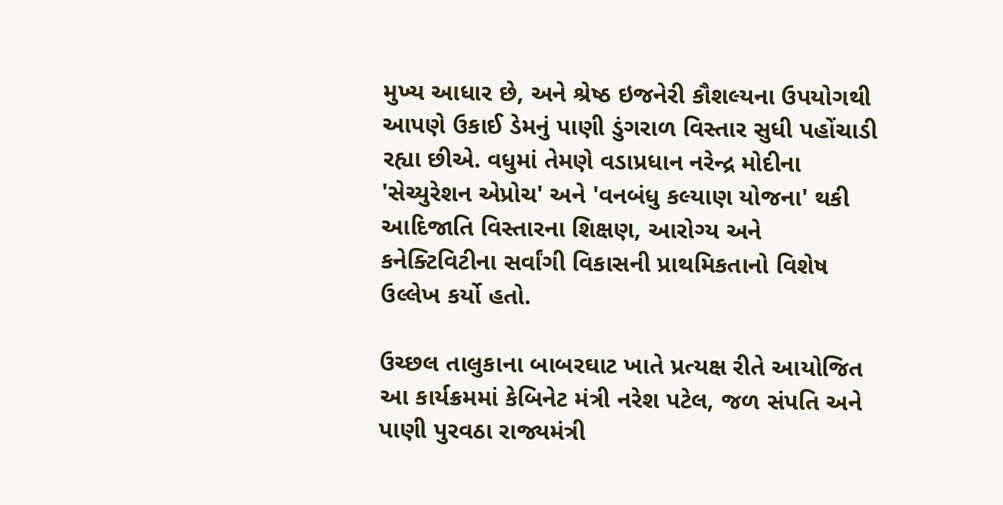મુખ્ય આધાર છે, અને શ્રેષ્ઠ ઇજનેરી કૌશલ્યના ઉપયોગથી આપણે ઉકાઈ ડેમનું પાણી ડુંગરાળ વિસ્તાર સુધી પહોંચાડી રહ્યા છીએ. વધુમાં તેમણે વડાપ્રધાન નરેન્દ્ર મોદીના 'સેચ્યુરેશન એપ્રોચ' અને 'વનબંધુ કલ્યાણ યોજના' થકી આદિજાતિ વિસ્તારના શિક્ષણ, આરોગ્ય અને કનેક્ટિવિટીના સર્વાંગી વિકાસની પ્રાથમિકતાનો વિશેષ ઉલ્લેખ કર્યો હતો.

ઉચ્છલ તાલુકાના બાબરઘાટ ખાતે પ્રત્યક્ષ રીતે આયોજિત આ કાર્યક્રમમાં કેબિનેટ મંત્રી નરેશ પટેલ, જળ સંપતિ અને પાણી પુરવઠા રાજ્યમંત્રી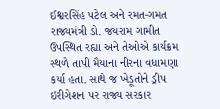ઈશ્વરસિંહ પટેલ અને રમત-ગમત રાજ્યમંત્રી ડો. જયરામ ગામીત ઉપસ્થિત રહ્યા અને તેઓએ કાર્યક્રમ સ્થળે તાપી મૈયાના નીરના વધામણા કર્યા હતા. સાથે જ ખેડૂતોને ડ્રીપ ઇરીગેશન પર રાજ્ય સરકાર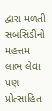દ્વારા મળતી સબસિડીનો મહત્તમ લાભ લેવા પણ પ્રોત્સાહિત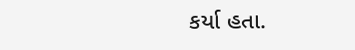કર્યા હતા.